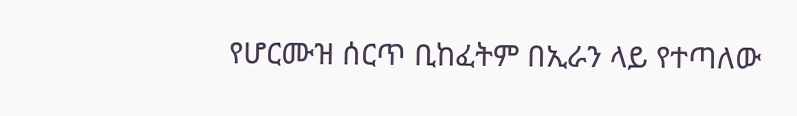የሆርሙዝ ሰርጥ ቢከፈትም በኢራን ላይ የተጣለው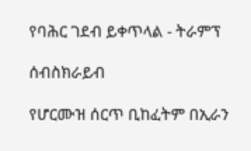የባሕር ገደብ ይቀጥላል - ትራምፕ

ሰብስክራይብ

የሆርሙዝ ሰርጥ ቢከፈትም በኢራን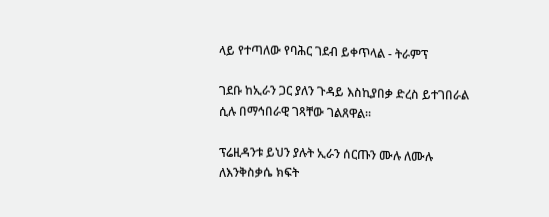ላይ የተጣለው የባሕር ገደብ ይቀጥላል - ትራምፕ

ገደቡ ከኢራን ጋር ያለን ጉዳይ እስኪያበቃ ድረስ ይተገበራል ሲሉ በማኅበራዊ ገጻቸው ገልጸዋል፡፡

ፕሬዚዳንቱ ይህን ያሉት ኢራን ሰርጡን ሙሉ ለሙሉ ለእንቅስቃሴ ክፍት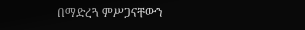በማድረጓ ምሥጋናቸውን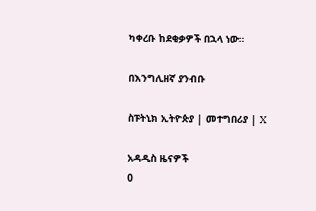ካቀረቡ ከደቂቃዎች በኋላ ነው።

በእንግሊዘኛ ያንብቡ

ስፑትኒክ ኢትዮጵያ | መተግበሪያ | X

አዳዲስ ዜናዎች
0